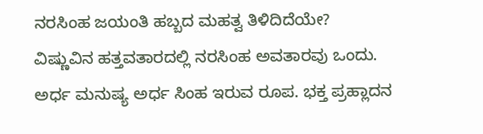ನರಸಿಂಹ ಜಯಂತಿ ಹಬ್ಬದ ಮಹತ್ವ ತಿಳಿದಿದೆಯೇ?
ವಿಷ್ಣುವಿನ ಹತ್ತವತಾರದಲ್ಲಿ ನರಸಿಂಹ ಅವತಾರವು ಒಂದು. ಅರ್ಧ ಮನುಷ್ಯ ಅರ್ಧ ಸಿಂಹ ಇರುವ ರೂಪ. ಭಕ್ತ ಪ್ರಹ್ಲಾದನ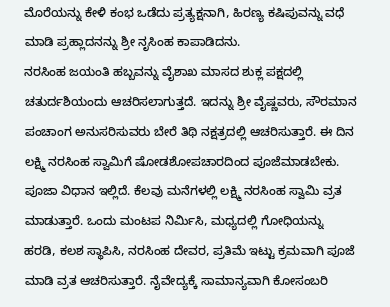ಮೊರೆಯನ್ನು ಕೇಳಿ ಕಂಭ ಒಡೆದು ಪ್ರತ್ಯಕ್ಷನಾಗಿ, ಹಿರಣ್ಯ ಕಷಿಪುವನ್ನು ವಧೆ ಮಾಡಿ ಪ್ರಹ್ಲಾದನನ್ನು ಶ್ರೀ ನೃಸಿಂಹ ಕಾಪಾಡಿದನು.
ನರಸಿಂಹ ಜಯಂತಿ ಹಬ್ಬವನ್ನು ವೈಶಾಖ ಮಾಸದ ಶುಕ್ಲ ಪಕ್ಷದಲ್ಲಿ ಚತುರ್ದಶಿಯಂದು ಆಚರಿಸಲಾಗುತ್ತದೆ. ಇದನ್ನು ಶ್ರೀ ವೈಷ್ಣವರು, ಸೌರಮಾನ ಪಂಚಾಂಗ ಅನುಸರಿಸುವರು ಬೇರೆ ತಿಥಿ ನಕ್ಷತ್ರದಲ್ಲಿ ಆಚರಿಸುತ್ತಾರೆ. ಈ ದಿನ ಲಕ್ಷ್ಮಿ ನರಸಿಂಹ ಸ್ವಾಮಿಗೆ ಷೋಡಶೋಪಚಾರದಿಂದ ಪೂಜೆಮಾಡಬೇಕು. ಪೂಜಾ ವಿಧಾನ ಇಲ್ಲಿದೆ. ಕೆಲವು ಮನೆಗಳಲ್ಲಿ ಲಕ್ಷ್ಮಿ ನರಸಿಂಹ ಸ್ವಾಮಿ ವ್ರತ ಮಾಡುತ್ತಾರೆ. ಒಂದು ಮಂಟಪ ನಿರ್ಮಿಸಿ, ಮಧ್ಯದಲ್ಲಿ ಗೋಧಿಯನ್ನು ಹರಡಿ, ಕಲಶ ಸ್ಥಾಪಿಸಿ, ನರಸಿಂಹ ದೇವರ, ಪ್ರತಿಮೆ ಇಟ್ಟು ಕ್ರಮವಾಗಿ ಪೂಜೆ ಮಾಡಿ ವ್ರತ ಆಚರಿಸುತ್ತಾರೆ. ನೈವೇದ್ಯಕ್ಕೆ ಸಾಮಾನ್ಯವಾಗಿ ಕೋಸಂಬರಿ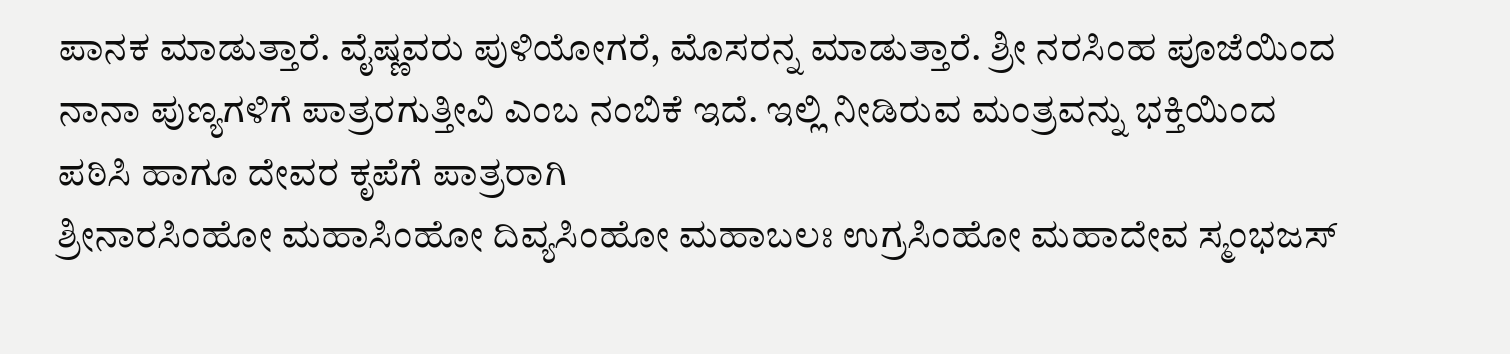ಪಾನಕ ಮಾಡುತ್ತಾರೆ. ವೈಷ್ಣವರು ಪುಳಿಯೋಗರೆ, ಮೊಸರನ್ನ ಮಾಡುತ್ತಾರೆ. ಶ್ರೀ ನರಸಿಂಹ ಪೂಜೆಯಿಂದ ನಾನಾ ಪುಣ್ಯಗಳಿಗೆ ಪಾತ್ರರಗುತ್ತೀವಿ ಎಂಬ ನಂಬಿಕೆ ಇದೆ. ಇಲ್ಲಿ ನೀಡಿರುವ ಮಂತ್ರವನ್ನು ಭಕ್ತಿಯಿಂದ ಪಠಿಸಿ ಹಾಗೂ ದೇವರ ಕೃಪೆಗೆ ಪಾತ್ರರಾಗಿ
ಶ್ರೀನಾರಸಿಂಹೋ ಮಹಾಸಿಂಹೋ ದಿವ್ಯಸಿಂಹೋ ಮಹಾಬಲಃ ಉಗ್ರಸಿಂಹೋ ಮಹಾದೇವ ಸ್ಮಂಭಜಸ್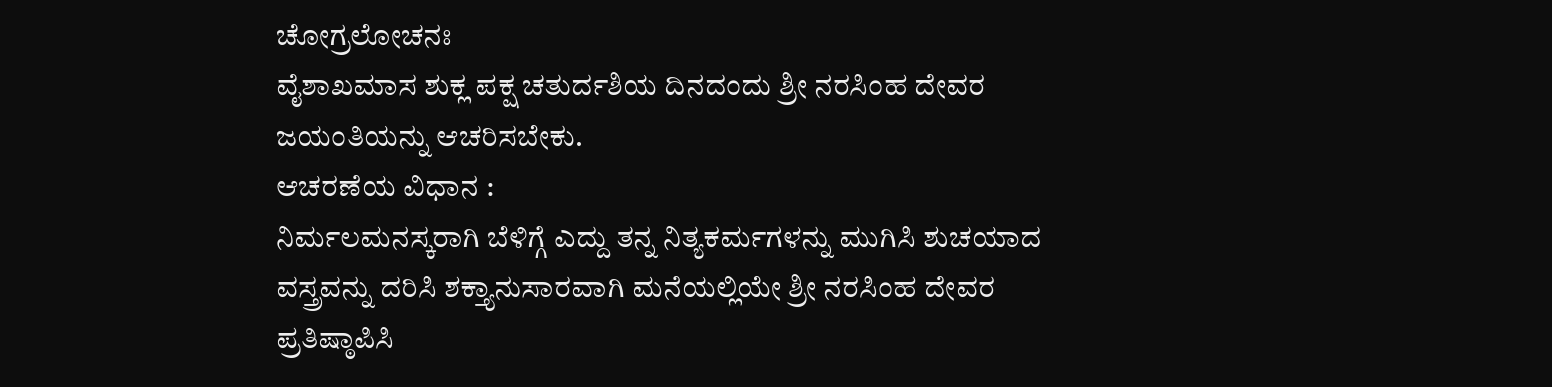ಚೋಗ್ರಲೋಚನಃ
ವೈಶಾಖಮಾಸ ಶುಕ್ಲ ಪಕ್ಷ ಚತುರ್ದಶಿಯ ದಿನದಂದು ಶ್ರೀ ನರಸಿಂಹ ದೇವರ ಜಯಂತಿಯನ್ನು ಆಚರಿಸಬೇಕು.
ಆಚರಣೆಯ ವಿಧಾನ :
ನಿರ್ಮಲಮನಸ್ಕರಾಗಿ ಬೆಳಿಗ್ಗೆ ಎದ್ದು ತನ್ನ ನಿತ್ಯಕರ್ಮಗಳನ್ನು ಮುಗಿಸಿ ಶುಚಯಾದ ವಸ್ತ್ರವನ್ನು ದರಿಸಿ ಶಕ್ತ್ಯಾನುಸಾರವಾಗಿ ಮನೆಯಲ್ಲಿಯೇ ಶ್ರೀ ನರಸಿಂಹ ದೇವರ ಪ್ರತಿಷ್ಠಾಪಿಸಿ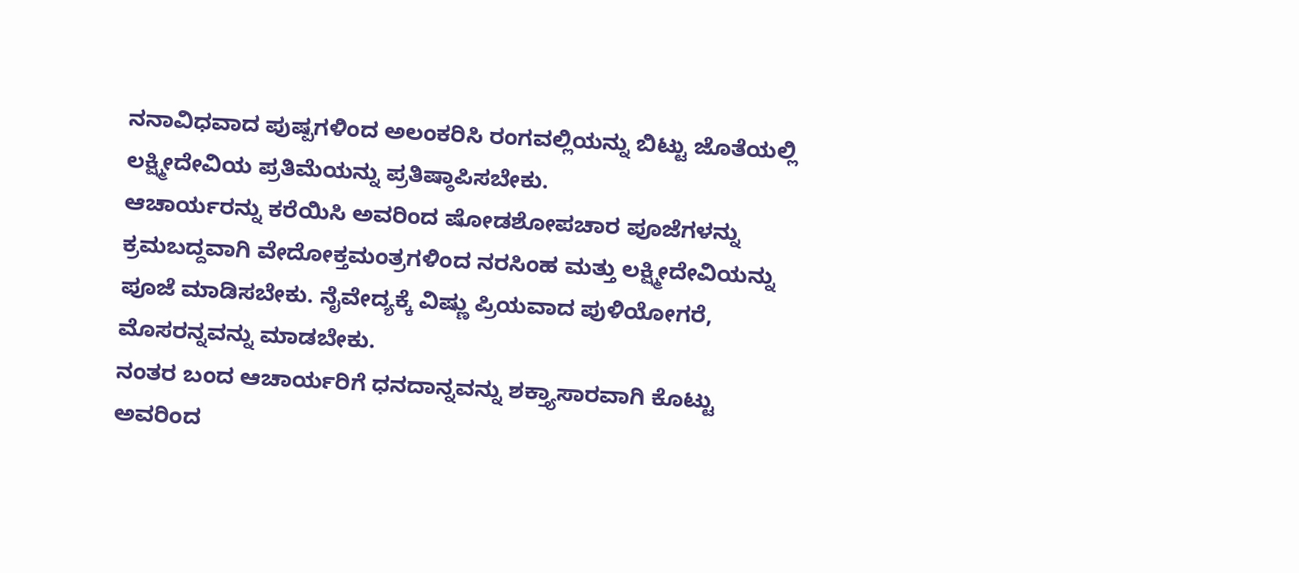ನನಾವಿಧವಾದ ಪುಷ್ಪಗಳಿಂದ ಅಲಂಕರಿಸಿ ರಂಗವಲ್ಲಿಯನ್ನು ಬಿಟ್ಟು ಜೊತೆಯಲ್ಲಿ ಲಕ್ಷ್ಮೀದೇವಿಯ ಪ್ರತಿಮೆಯನ್ನು ಪ್ರತಿಷ್ಠಾಪಿಸಬೇಕು.
ಆಚಾರ್ಯರನ್ನು ಕರೆಯಿಸಿ ಅವರಿಂದ ಷೋಡಶೋಪಚಾರ ಪೂಜೆಗಳನ್ನು ಕ್ರಮಬದ್ದವಾಗಿ ವೇದೋಕ್ತಮಂತ್ರಗಳಿಂದ ನರಸಿಂಹ ಮತ್ತು ಲಕ್ಷ್ಮೀದೇವಿಯನ್ನು ಪೂಜೆ ಮಾಡಿಸಬೇಕು. ನೈವೇದ್ಯಕ್ಕೆ ವಿಷ್ಣು ಪ್ರಿಯವಾದ ಪುಳಿಯೋಗರೆ, ಮೊಸರನ್ನವನ್ನು ಮಾಡಬೇಕು.
ನಂತರ ಬಂದ ಆಚಾರ್ಯರಿಗೆ ಧನದಾನ್ನವನ್ನು ಶಕ್ತ್ಯಾಸಾರವಾಗಿ ಕೊಟ್ಟು ಅವರಿಂದ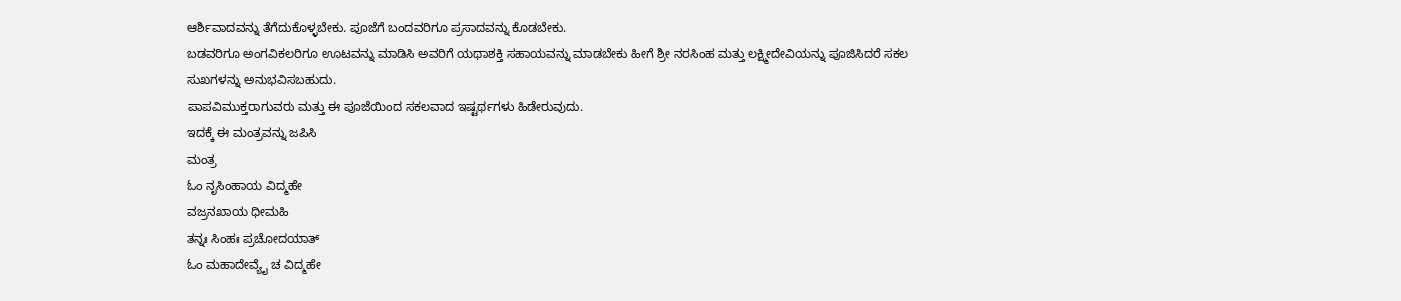ಆರ್ಶಿವಾದವನ್ನು ತೆಗೆದುಕೊಳ್ಳಬೇಕು. ಪೂಜೆಗೆ ಬಂದವರಿಗೂ ಪ್ರಸಾದವನ್ನು ಕೊಡಬೇಕು.
ಬಡವರಿಗೂ ಅಂಗವಿಕಲರಿಗೂ ಊಟವನ್ನು ಮಾಡಿಸಿ ಅವರಿಗೆ ಯಥಾಶಕ್ತಿ ಸಹಾಯವನ್ನು ಮಾಡಬೇಕು ಹೀಗೆ ಶ್ರೀ ನರಸಿಂಹ ಮತ್ತು ಲಕ್ಷ್ಮೀದೇವಿಯನ್ನು ಪೂಜಿಸಿದರೆ ಸಕಲ
ಸುಖಗಳನ್ನು ಅನುಭವಿಸಬಹುದು.
ಪಾಪವಿಮುಕ್ತರಾಗುವರು ಮತ್ತು ಈ ಪೂಜೆಯಿಂದ ಸಕಲವಾದ ಇಷ್ಟರ್ಥಗಳು ಹಿಡೇರುವುದು.
ಇದಕ್ಕೆ ಈ ಮಂತ್ರವನ್ನು ಜಪಿಸಿ
ಮಂತ್ರ
ಓಂ ನೃಸಿಂಹಾಯ ವಿದ್ಮಹೇ
ವಜ್ರನಖಾಯ ಧೀಮಹಿ
ತನ್ನಃ ಸಿಂಹಃ ಪ್ರಚೋದಯಾತ್
ಓಂ ಮಹಾದೇವ್ಯೈ ಚ ವಿದ್ಮಹೇ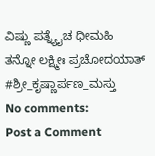ವಿಷ್ಣು ಪತ್ನ್ಯೈಚ ಧೀಮಹಿ
ತನ್ನೋ ಲಕ್ಷ್ಮೀಃ ಪ್ರಚೋದಯಾತ್
#ಶ್ರೀ_ಕೃಷ್ಣಾರ್ಪಣ_ಮಸ್ತು
No comments:
Post a Comment